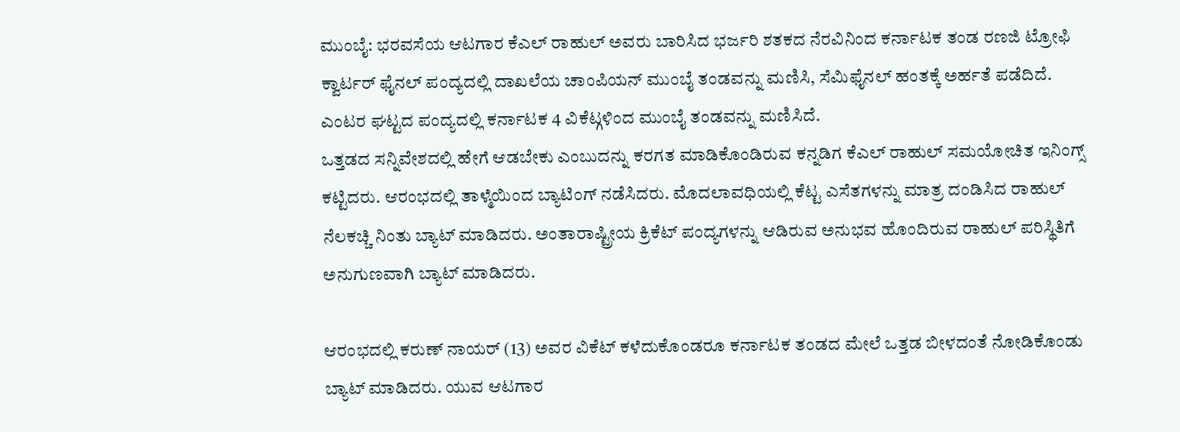ಮುಂಬೈ: ಭರವಸೆಯ ಆಟಗಾರ ಕೆಎಲ್ ರಾಹುಲ್ ಅವರು ಬಾರಿಸಿದ ಭರ್ಜರಿ ಶತಕದ ನೆರವಿನಿಂದ ಕರ್ನಾಟಕ ತಂಡ ರಣಜಿ ಟ್ರೋಫಿ ಕ್ವಾರ್ಟರ್ ಫೈನಲ್ ಪಂದ್ಯದಲ್ಲಿ ದಾಖಲೆಯ ಚಾಂಪಿಯನ್ ಮುಂಬೈ ತಂಡವನ್ನು ಮಣಿಸಿ, ಸೆಮಿಫೈನಲ್ ಹಂತಕ್ಕೆ ಅರ್ಹತೆ ಪಡೆದಿದೆ. ಎಂಟರ ಘಟ್ಟದ ಪಂದ್ಯದಲ್ಲಿ ಕರ್ನಾಟಕ 4 ವಿಕೆಟ್ಗಳಿಂದ ಮುಂಬೈ ತಂಡವನ್ನು ಮಣಿಸಿದೆ.
ಒತ್ತಡದ ಸನ್ನಿವೇಶದಲ್ಲಿ ಹೇಗೆ ಆಡಬೇಕು ಎಂಬುದನ್ನು ಕರಗತ ಮಾಡಿಕೊಂಡಿರುವ ಕನ್ನಡಿಗ ಕೆಎಲ್ ರಾಹುಲ್ ಸಮಯೋಚಿತ ಇನಿಂಗ್ಸ್ ಕಟ್ಟಿದರು. ಆರಂಭದಲ್ಲಿ ತಾಳ್ಮೆಯಿಂದ ಬ್ಯಾಟಿಂಗ್ ನಡೆಸಿದರು. ಮೊದಲಾವಧಿಯಲ್ಲಿ ಕೆಟ್ಟ ಎಸೆತಗಳನ್ನು ಮಾತ್ರ ದಂಡಿಸಿದ ರಾಹುಲ್ ನೆಲಕಚ್ಚಿ ನಿಂತು ಬ್ಯಾಟ್ ಮಾಡಿದರು. ಅಂತಾರಾಷ್ಟ್ರೀಯ ಕ್ರಿಕೆಟ್ ಪಂದ್ಯಗಳನ್ನು ಆಡಿರುವ ಅನುಭವ ಹೊಂದಿರುವ ರಾಹುಲ್ ಪರಿಸ್ಥಿತಿಗೆ ಅನುಗುಣವಾಗಿ ಬ್ಯಾಟ್ ಮಾಡಿದರು.

ಆರಂಭದಲ್ಲಿ ಕರುಣ್ ನಾಯರ್ (13) ಅವರ ವಿಕೆಟ್ ಕಳೆದುಕೊಂಡರೂ ಕರ್ನಾಟಕ ತಂಡದ ಮೇಲೆ ಒತ್ತಡ ಬೀಳದಂತೆ ನೋಡಿಕೊಂಡು ಬ್ಯಾಟ್ ಮಾಡಿದರು. ಯುವ ಆಟಗಾರ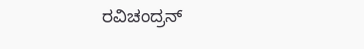ರವಿಚಂದ್ರನ್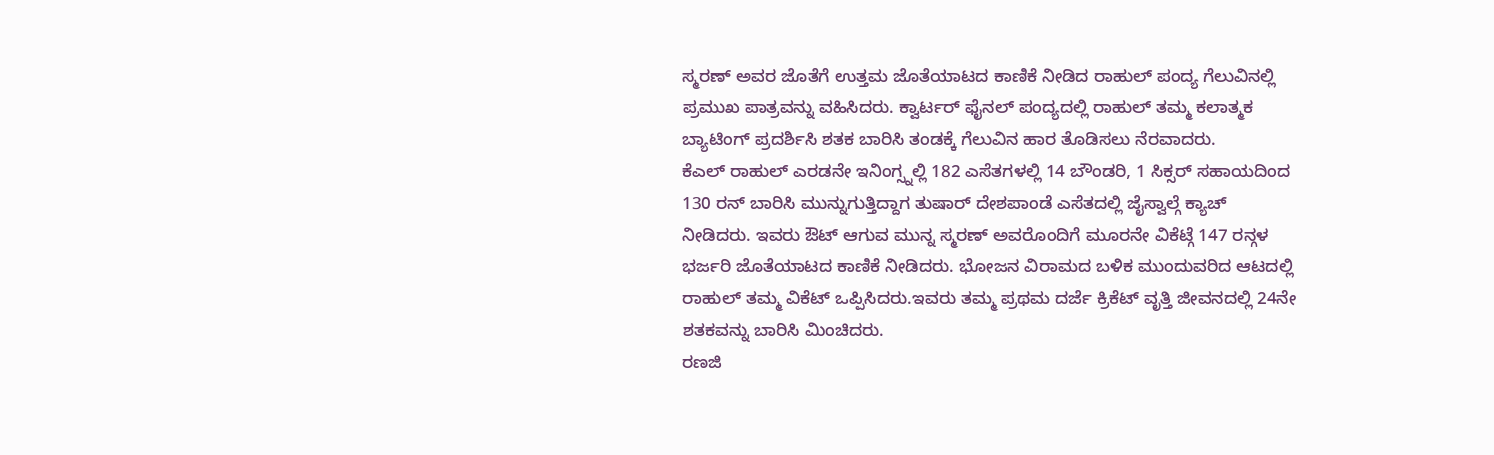ಸ್ಮರಣ್ ಅವರ ಜೊತೆಗೆ ಉತ್ತಮ ಜೊತೆಯಾಟದ ಕಾಣಿಕೆ ನೀಡಿದ ರಾಹುಲ್ ಪಂದ್ಯ ಗೆಲುವಿನಲ್ಲಿ ಪ್ರಮುಖ ಪಾತ್ರವನ್ನು ವಹಿಸಿದರು. ಕ್ವಾರ್ಟರ್ ಫೈನಲ್ ಪಂದ್ಯದಲ್ಲಿ ರಾಹುಲ್ ತಮ್ಮ ಕಲಾತ್ಮಕ ಬ್ಯಾಟಿಂಗ್ ಪ್ರದರ್ಶಿಸಿ ಶತಕ ಬಾರಿಸಿ ತಂಡಕ್ಕೆ ಗೆಲುವಿನ ಹಾರ ತೊಡಿಸಲು ನೆರವಾದರು.
ಕೆಎಲ್ ರಾಹುಲ್ ಎರಡನೇ ಇನಿಂಗ್ಸ್ನಲ್ಲಿ 182 ಎಸೆತಗಳಲ್ಲಿ 14 ಬೌಂಡರಿ, 1 ಸಿಕ್ಸರ್ ಸಹಾಯದಿಂದ 130 ರನ್ ಬಾರಿಸಿ ಮುನ್ನುಗುತ್ತಿದ್ದಾಗ ತುಷಾರ್ ದೇಶಪಾಂಡೆ ಎಸೆತದಲ್ಲಿ ಜೈಸ್ವಾಲ್ಗೆ ಕ್ಯಾಚ್ ನೀಡಿದರು. ಇವರು ಔಟ್ ಆಗುವ ಮುನ್ನ ಸ್ಮರಣ್ ಅವರೊಂದಿಗೆ ಮೂರನೇ ವಿಕೆಟ್ಗೆ 147 ರನ್ಗಳ ಭರ್ಜರಿ ಜೊತೆಯಾಟದ ಕಾಣಿಕೆ ನೀಡಿದರು. ಭೋಜನ ವಿರಾಮದ ಬಳಿಕ ಮುಂದುವರಿದ ಆಟದಲ್ಲಿ ರಾಹುಲ್ ತಮ್ಮ ವಿಕೆಟ್ ಒಪ್ಪಿಸಿದರು.ಇವರು ತಮ್ಮ ಪ್ರಥಮ ದರ್ಜೆ ಕ್ರಿಕೆಟ್ ವೃತ್ತಿ ಜೀವನದಲ್ಲಿ 24ನೇ ಶತಕವನ್ನು ಬಾರಿಸಿ ಮಿಂಚಿದರು.
ರಣಜಿ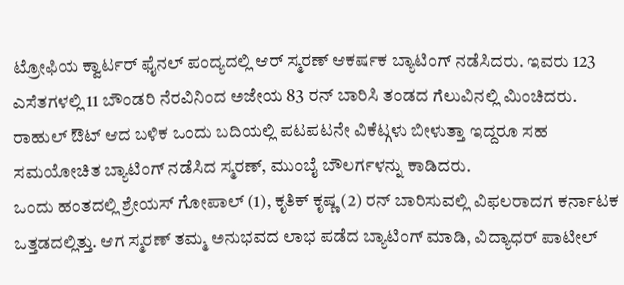ಟ್ರೋಫಿಯ ಕ್ವಾರ್ಟರ್ ಫೈನಲ್ ಪಂದ್ಯದಲ್ಲಿ ಆರ್ ಸ್ಮರಣ್ ಆಕರ್ಷಕ ಬ್ಯಾಟಿಂಗ್ ನಡೆಸಿದರು. ಇವರು 123 ಎಸೆತಗಳಲ್ಲಿ 11 ಬೌಂಡರಿ ನೆರವಿನಿಂದ ಅಜೇಯ 83 ರನ್ ಬಾರಿಸಿ ತಂಡದ ಗೆಲುವಿನಲ್ಲಿ ಮಿಂಚಿದರು. ರಾಹುಲ್ ಔಟ್ ಆದ ಬಳಿಕ ಒಂದು ಬದಿಯಲ್ಲಿ ಪಟಪಟನೇ ವಿಕೆಟ್ಗಳು ಬೀಳುತ್ತಾ ಇದ್ದರೂ ಸಹ ಸಮಯೋಚಿತ ಬ್ಯಾಟಿಂಗ್ ನಡೆಸಿದ ಸ್ಮರಣ್, ಮುಂಬೈ ಬೌಲರ್ಗಳನ್ನು ಕಾಡಿದರು.
ಒಂದು ಹಂತದಲ್ಲಿ ಶ್ರೇಯಸ್ ಗೋಪಾಲ್ (1), ಕೃತಿಕ್ ಕೃಷ್ಣ (2) ರನ್ ಬಾರಿಸುವಲ್ಲಿ ವಿಫಲರಾದಗ ಕರ್ನಾಟಕ ಒತ್ತಡದಲ್ಲಿತ್ತು. ಆಗ ಸ್ಮರಣ್ ತಮ್ಮ ಅನುಭವದ ಲಾಭ ಪಡೆದ ಬ್ಯಾಟಿಂಗ್ ಮಾಡಿ, ವಿದ್ಯಾಧರ್ ಪಾಟೀಲ್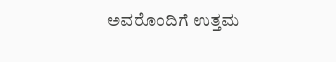ಅವರೊಂದಿಗೆ ಉತ್ತಮ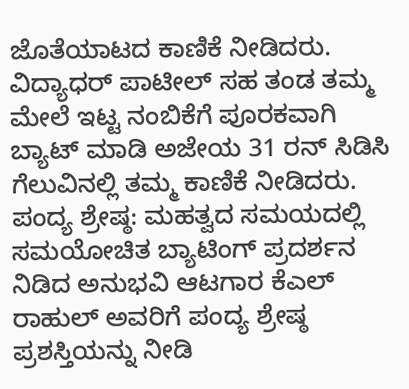ಜೊತೆಯಾಟದ ಕಾಣಿಕೆ ನೀಡಿದರು. ವಿದ್ಯಾಧರ್ ಪಾಟೀಲ್ ಸಹ ತಂಡ ತಮ್ಮ ಮೇಲೆ ಇಟ್ಟ ನಂಬಿಕೆಗೆ ಪೂರಕವಾಗಿ ಬ್ಯಾಟ್ ಮಾಡಿ ಅಜೇಯ 31 ರನ್ ಸಿಡಿಸಿ ಗೆಲುವಿನಲ್ಲಿ ತಮ್ಮ ಕಾಣಿಕೆ ನೀಡಿದರು.
ಪಂದ್ಯ ಶ್ರೇಷ್ಠ: ಮಹತ್ವದ ಸಮಯದಲ್ಲಿ ಸಮಯೋಚಿತ ಬ್ಯಾಟಿಂಗ್ ಪ್ರದರ್ಶನ ನಿಡಿದ ಅನುಭವಿ ಆಟಗಾರ ಕೆಎಲ್ ರಾಹುಲ್ ಅವರಿಗೆ ಪಂದ್ಯ ಶ್ರೇಷ್ಠ ಪ್ರಶಸ್ತಿಯನ್ನು ನೀಡಿ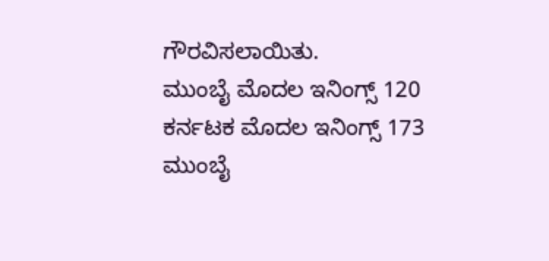ಗೌರವಿಸಲಾಯಿತು.
ಮುಂಬೈ ಮೊದಲ ಇನಿಂಗ್ಸ್ 120
ಕರ್ನಟಕ ಮೊದಲ ಇನಿಂಗ್ಸ್ 173
ಮುಂಬೈ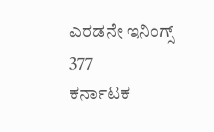ಎರಡನೇ ಇನಿಂಗ್ಸ್ 377
ಕರ್ನಾಟಕ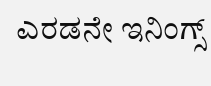ಎರಡನೇ ಇನಿಂಗ್ಸ್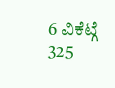6 ವಿಕೆಟ್ಗೆ 325